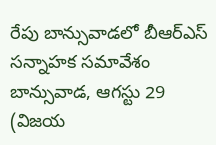రేపు బాన్సువాడలో బీఆర్ఎస్ సన్నాహక సమావేశం
బాన్సువాడ, ఆగస్టు 29 (విజయ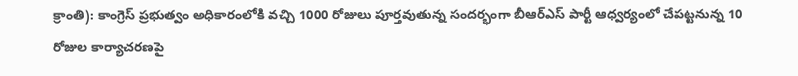క్రాంతి): కాంగ్రెస్ ప్రభుత్వం అధికారంలోకి వచ్చి 1000 రోజులు పూర్తవుతున్న సందర్భంగా బీఆర్ఎస్ పార్టీ ఆధ్వర్యంలో చేపట్టనున్న 10 రోజుల కార్యాచరణపై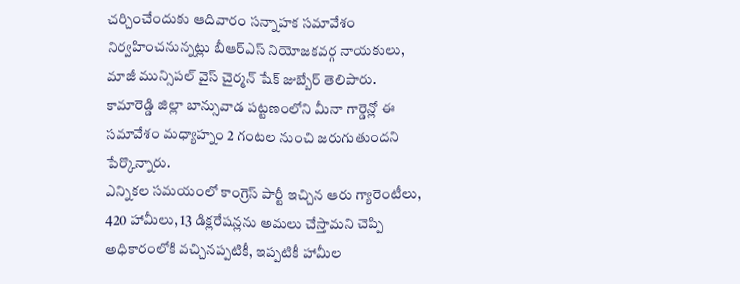చర్చించేందుకు ఆదివారం సన్నాహక సమావేశం నిర్వహించనున్నట్లు బీఆర్ఎస్ నియోజకవర్గ నాయకులు, మాజీ మున్సిపల్ వైస్ చైర్మన్ షేక్ జుబ్బేర్ తెలిపారు. కామారెడ్డి జిల్లా బాన్సువాడ పట్టణంలోని మీనా గార్డెన్లో ఈ సమావేశం మధ్యాహ్నం 2 గంటల నుంచి జరుగుతుందని పేర్కొన్నారు.
ఎన్నికల సమయంలో కాంగ్రెస్ పార్టీ ఇచ్చిన ఆరు గ్యారెంటీలు, 420 హామీలు, 13 డిక్లరేషన్లను అమలు చేస్తామని చెప్పి అధికారంలోకి వచ్చినప్పటికీ, ఇప్పటికీ హామీల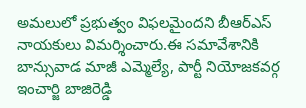అమలులో ప్రభుత్వం విఫలమైందని బీఆర్ఎస్ నాయకులు విమర్శించారు.ఈ సమావేశానికి బాన్సువాడ మాజీ ఎమ్మెల్యే, పార్టీ నియోజకవర్గ ఇంచార్జి బాజిరెడ్డి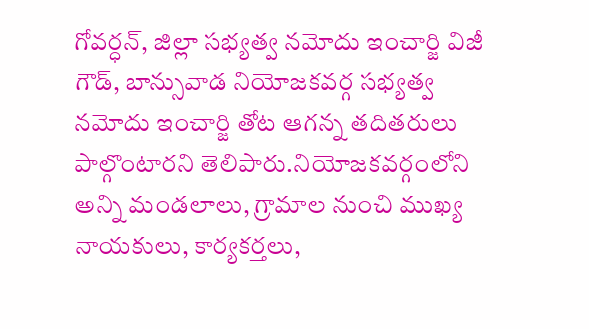గోవర్ధన్, జిల్లా సభ్యత్వ నమోదు ఇంచార్జి విజీ గౌడ్, బాన్సువాడ నియోజకవర్గ సభ్యత్వ నమోదు ఇంచార్జి తోట ఆగన్న తదితరులు పాల్గొంటారని తెలిపారు.నియోజకవర్గంలోని అన్ని మండలాలు, గ్రామాల నుంచి ముఖ్య నాయకులు, కార్యకర్తలు,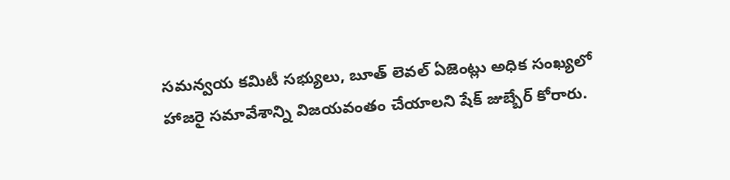సమన్వయ కమిటీ సభ్యులు, బూత్ లెవల్ ఏజెంట్లు అధిక సంఖ్యలో హాజరై సమావేశాన్ని విజయవంతం చేయాలని షేక్ జుబ్బేర్ కోరారు.